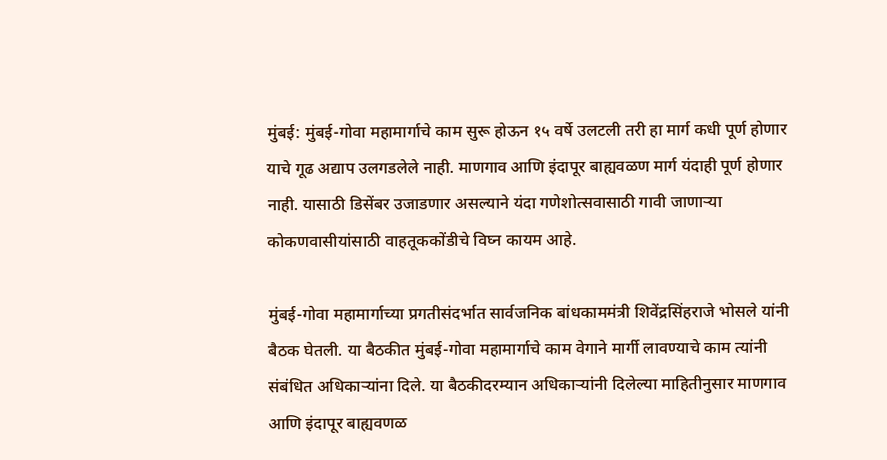मुंबई: मुंबई-गोवा महामार्गाचे काम सुरू होऊन १५ वर्षे उलटली तरी हा मार्ग कधी पूर्ण होणार याचे गूढ अद्याप उलगडलेले नाही. माणगाव आणि इंदापूर बाह्यवळण मार्ग यंदाही पूर्ण होणार नाही. यासाठी डिसेंबर उजाडणार असल्याने यंदा गणेशोत्सवासाठी गावी जाणाऱ्या कोकणवासीयांसाठी वाहतूककोंडीचे विघ्न कायम आहे.

मुंबई-गोवा महामार्गाच्या प्रगतीसंदर्भात सार्वजनिक बांधकाममंत्री शिवेंद्रसिंहराजे भोसले यांनी बैठक घेतली. या बैठकीत मुंबई-गोवा महामार्गाचे काम वेगाने मार्गी लावण्याचे काम त्यांनी संबंधित अधिकाऱ्यांना दिले. या बैठकीदरम्यान अधिकाऱ्यांनी दिलेल्या माहितीनुसार माणगाव आणि इंदापूर बाह्यवणळ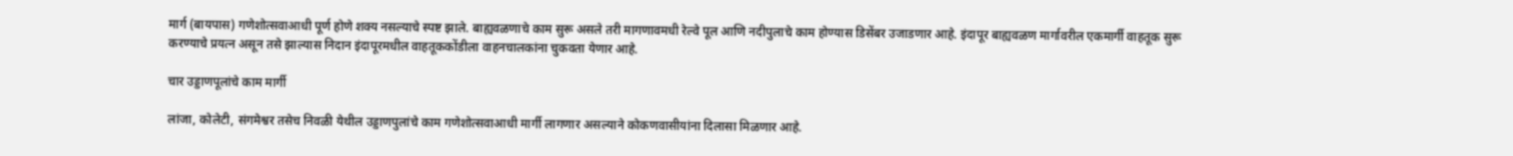मार्ग (बायपास) गणेशोत्सवाआधी पूर्ण होणे शक्य नसल्याचे स्पष्ट झाले. बाह्यवळणाचे काम सुरू असले तरी मागणावमधी रेल्वे पूल आणि नदीपुलाचे काम होण्यास डिसेंबर उजाडणार आहे. इंदापूर बाह्यवळण मार्गावरील एकमार्गी वाहतूक सुरू करण्याचे प्रयत्न असून तसे झाल्यास निदान इंदापूरमधील वाहतूककोंडीला वाहनचालकांना चुकवता येणार आहे.

चार उड्डाणपूलांचे काम मार्गी

लांजा, कोलेटी, संगमेश्वर तसेच निवळी येथील उड्डाणपुलांचे काम गणेशोत्सवाआधी मार्गी लागणार असल्याने कोकणवासीयांना दिलासा मिळणार आहे.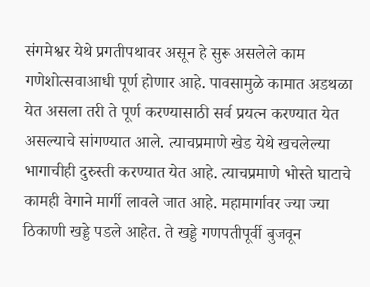संगमेश्वर येथे प्रगतीपथावर असून हे सुरू असलेले काम गणेशोत्सवाआधी पूर्ण होणार आहे. पावसामुळे कामात अडथळा येत असला तरी ते पूर्ण करण्यासाठी सर्व प्रयत्न करण्यात येत असल्याचे सांगण्यात आले. त्याचप्रमाणे खेड येथे खचलेल्या भागाचीही दुरुस्ती करण्यात येत आहे. त्याचप्रमाणे भोस्ते घाटाचे कामही वेगाने मार्गी लावले जात आहे. महामार्गावर ज्या ज्या ठिकाणी खड्डे पडले आहेत. ते खड्डे गणपतीपूर्वी बुजवून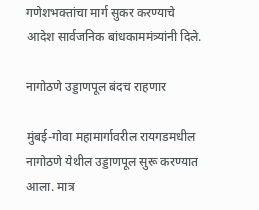गणेशभक्तांचा मार्ग सुकर करण्याचे आदेश सार्वजनिक बांधकाममंत्र्यांनी दिले.

नागोठणे उड्डाणपूल बंदच राहणार

मुंबई-गोवा महामार्गावरील रायगडमधील नागोठणे येथील उड्डाणपूल सुरू करण्यात आला. मात्र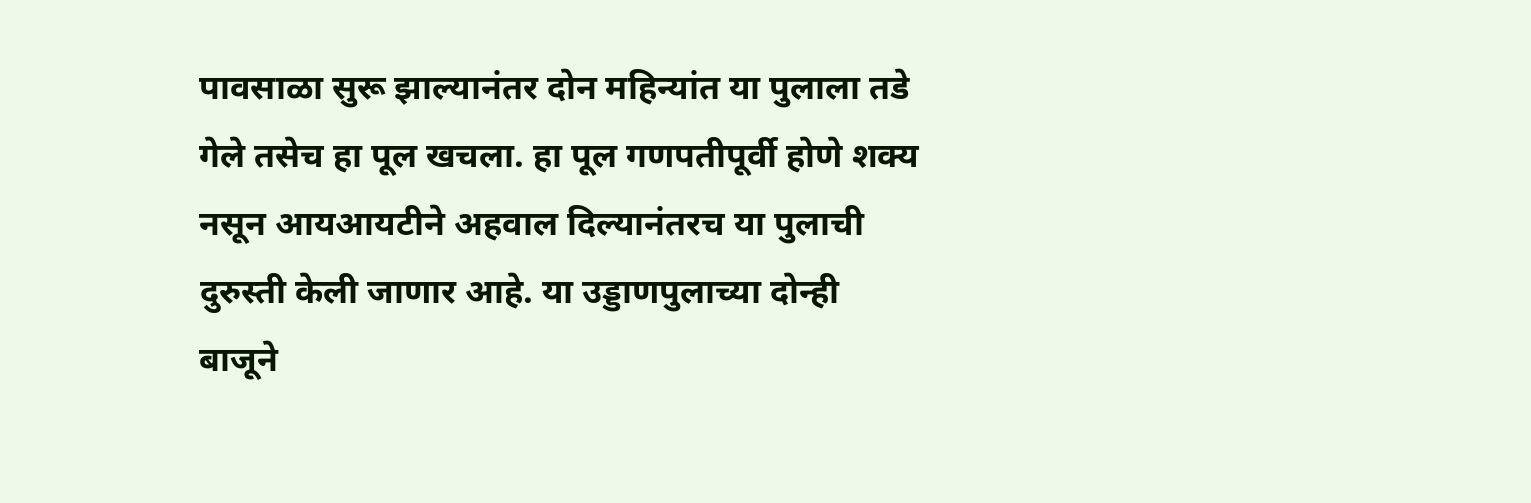पावसाळा सुरू झाल्यानंतर दोन महिन्यांत या पुलाला तडे गेले तसेच हा पूल खचला. हा पूल गणपतीपूर्वी होणे शक्य नसून आयआयटीने अहवाल दिल्यानंतरच या पुलाची दुरुस्ती केली जाणार आहे. या उड्डाणपुलाच्या दोन्ही बाजूने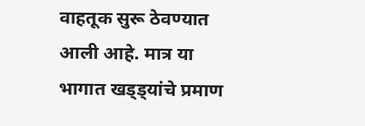वाहतूक सुरू ठेवण्यात आली आहे. मात्र या भागात खड्ड्यांचे प्रमाण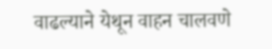वाढल्याने येथून वाहन चालवणे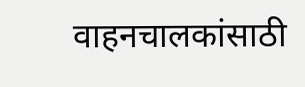वाहनचालकांसाठी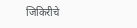जिकिरीचे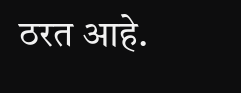ठरत आहे.